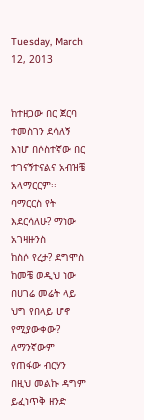Tuesday, March 12, 2013


ከተዘጋው በር ጀርባ
ተመስገን ደሳለኝ
እነሆ በሶስተኛው በር ተገናኝተናልና አብዝቼ አላማርርም፡፡ ባማርርስ የት እደርሳለሁ? ማነው አገዛዙንስ
ከስሶ የረታ? ደግሞስ ከመቼ ወዲህ ነው በሀገሬ መሬት ላይ ህግ የበላይ ሆኖ የሚያውቀው? ለማንኛውም
የጠፋው ብርሃን በዚህ መልኩ ዳግም ይፈነጥቅ ዘንድ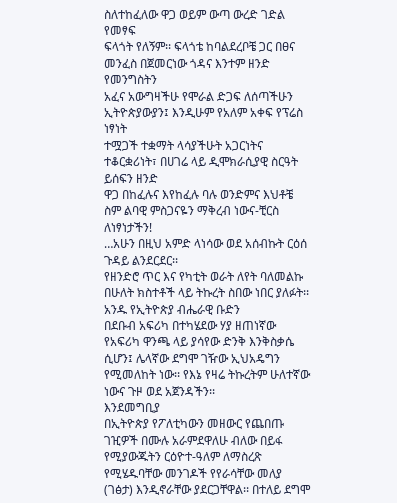ስለተከፈለው ዋጋ ወይም ውጣ ውረድ ገድል የመፃፍ
ፍላጎት የለኝም፡፡ ፍላጎቴ ከባልደረቦቼ ጋር በፀና መንፈስ በጀመርነው ጎዳና እንተም ዘንድ የመንግስትን
አፈና አውግዛችሁ የሞራል ድጋፍ ለሰጣችሁን ኢትዮጵያውያን፤ እንዲሁም የአለም አቀፍ የፕሬስ ነፃነት
ተሟጋች ተቋማት ላሳያችሁት አጋርነትና ተቆርቋሪነት፣ በሀገሬ ላይ ዲሞክራሲያዊ ስርዓት ይሰፍን ዘንድ
ዋጋ በከፈሉና እየከፈሉ ባሉ ወንድምና እህቶቼ ስም ልባዊ ምስጋናዬን ማቅረብ ነውና-ቺርስ ለነፃነታችን!
…አሁን በዚህ አምድ ላነሳው ወደ አሰብኩት ርዕሰ ጉዳይ ልንደርደር፡፡
የዘንድሮ ጥር እና የካቲት ወራት ለየት ባለመልኩ በሁለት ክስተቶች ላይ ትኩረት ስበው ነበር ያለፉት፡፡ አንዱ የኢትዮጵያ ብሔራዊ ቡድን
በደቡብ አፍሪካ በተካሄደው ሃያ ዘጠነኛው የአፍሪካ ዋንጫ ላይ ያሳየው ድንቅ እንቅስቃሴ ሲሆን፤ ሌላኛው ደግሞ ገዥው ኢህአዴግን
የሚመለከት ነው፡፡ የእኔ የዛሬ ትኩረትም ሁለተኛው ነውና ጉዞ ወደ አጀንዳችን፡፡
እንደመግቢያ
በኢትዮጵያ የፖለቲካውን መዘውር የጨበጡ ገዢዎች በሙሉ አራምደዋለሁ ብለው በይፋ የሚያውጁትን ርዕዮተ-ዓለም ለማስረጽ
የሚሄዱባቸው መንገዶች የየራሳቸው መለያ (ገፅታ) እንዲኖራቸው ያደርጋቸዋል፡፡ በተለይ ደግሞ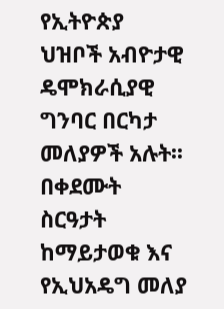የኢትዮጵያ ህዝቦች አብዮታዊ
ዴሞክራሲያዊ ግንባር በርካታ መለያዎች አሉት፡፡
በቀደሙት ስርዓታት ከማይታወቁ እና የኢህአዴግ መለያ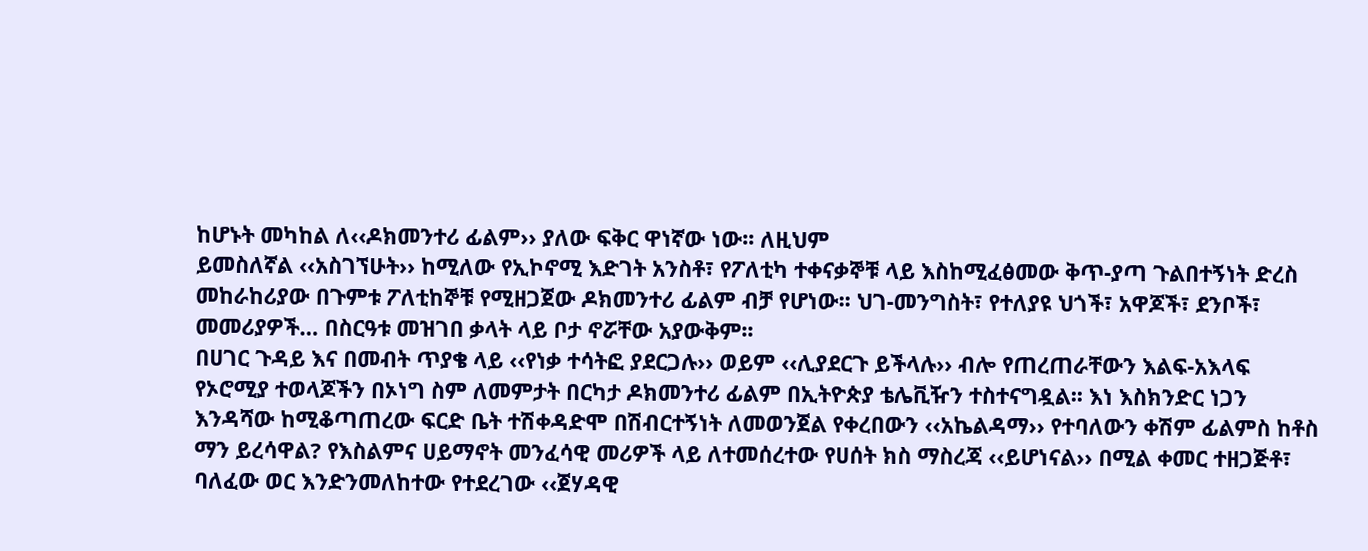ከሆኑት መካከል ለ‹‹ዶክመንተሪ ፊልም›› ያለው ፍቅር ዋነኛው ነው፡፡ ለዚህም
ይመስለኛል ‹‹አስገኘሁት›› ከሚለው የኢኮኖሚ እድገት አንስቶ፣ የፖለቲካ ተቀናቃኞቹ ላይ እስከሚፈፅመው ቅጥ-ያጣ ጉልበተኝነት ድረስ
መከራከሪያው በጉምቱ ፖለቲከኞቹ የሚዘጋጀው ዶክመንተሪ ፊልም ብቻ የሆነው፡፡ ህገ-መንግስት፣ የተለያዩ ህጎች፣ አዋጆች፣ ደንቦች፣
መመሪያዎች… በስርዓቱ መዝገበ ቃላት ላይ ቦታ ኖሯቸው አያውቅም፡፡
በሀገር ጉዳይ እና በመብት ጥያቄ ላይ ‹‹የነቃ ተሳትፎ ያደርጋሉ›› ወይም ‹‹ሊያደርጉ ይችላሉ›› ብሎ የጠረጠራቸውን እልፍ-አእላፍ
የኦሮሚያ ተወላጆችን በኦነግ ስም ለመምታት በርካታ ዶክመንተሪ ፊልም በኢትዮጵያ ቴሌቪዥን ተስተናግዷል፡፡ እነ እስክንድር ነጋን
እንዳሻው ከሚቆጣጠረው ፍርድ ቤት ተሽቀዳድሞ በሽብርተኝነት ለመወንጀል የቀረበውን ‹‹አኬልዳማ›› የተባለውን ቀሽም ፊልምስ ከቶስ
ማን ይረሳዋል? የእስልምና ሀይማኖት መንፈሳዊ መሪዎች ላይ ለተመሰረተው የሀሰት ክስ ማስረጃ ‹‹ይሆነናል›› በሚል ቀመር ተዘጋጅቶ፣
ባለፈው ወር እንድንመለከተው የተደረገው ‹‹ጀሃዳዊ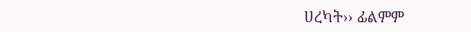ሀረካት›› ፊልምም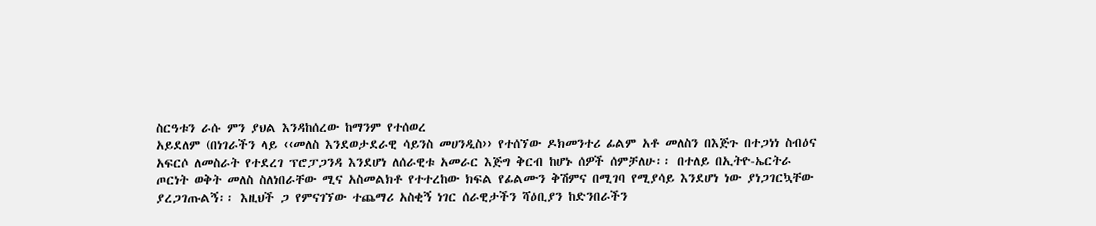ስርዓቱን ራሱ ምን ያህል እንዳከሰረው ከማንም የተሰወረ
አይደለም (በነገራችን ላይ ‹‹መለስ እንደወታደራዊ ሳይንስ መሀንዲስ›› የተሰኘው ዶክመንተሪ ፊልም አቶ መለስን በእጅጉ በተጋነነ ስብዕና
አፍርሶ ለመስራት የተደረገ ፕሮፓጋንዳ እንደሆነ ለሰራዊቱ አመራር እጅግ ቅርብ ከሆኑ ሰዎች ሰምቻለሁ፡፡ በተለይ በኢትዮ-ኤርትራ
ጦርነት ወቅት መለስ ስለነበራቸው ሚና አስመልክቶ የተተረከው ክፍል የፊልሙን ቅሽምና በሚገባ የሚያሳይ እንደሆነ ነው ያነጋገርኳቸው
ያረጋገጡልኝ፡፡ እዚህች ጋ የምናገኘው ተጨማሪ አስቂኝ ነገር ሰራዊታችን ሻዕቢያን ከድንበራችን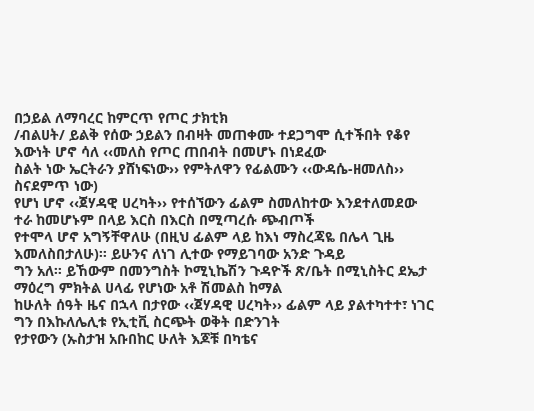በኃይል ለማባረር ከምርጥ የጦር ታክቲክ
/ብልሀት/ ይልቅ የሰው ኃይልን በብዛት መጠቀሙ ተደጋግሞ ሲተችበት የቆየ እውነት ሆኖ ሳለ ‹‹መለስ የጦር ጠበብት በመሆኑ በነደፈው
ስልት ነው ኤርትራን ያሸነፍነው›› የምትለዋን የፊልሙን ‹‹ውዳሴ-ዘመለስ›› ስናደምጥ ነው)
የሆነ ሆኖ ‹‹ጀሃዳዊ ሀረካት›› የተሰኘውን ፊልም ስመለከተው እንደተለመደው ተራ ከመሆኑም በላይ እርስ በእርስ በሚጣረሱ ጭብጦች
የተሞላ ሆኖ አግኝቸዋለሁ (በዚህ ፊልም ላይ ከእነ ማስረጃዬ በሌላ ጊዜ እመለስበታለሁ)፡፡ ይሁንና ለነገ ሊተው የማይገባው አንድ ጉዳይ
ግን አለ፡፡ ይኸውም በመንግስት ኮሚኒኬሽን ጉዳዮች ጽ/ቤት በሚኒስትር ደኤታ ማዕረግ ምክትል ሀላፊ የሆነው አቶ ሽመልስ ከማል
ከሁለት ሰዓት ዜና በኋላ በታየው ‹‹ጀሃዳዊ ሀረካት›› ፊልም ላይ ያልተካተተ፣ ነገር ግን በእኩለሌሊቱ የኢቲቪ ስርጭት ወቅት በድንገት
የታየውን (ኡስታዝ አቡበከር ሁለት እጆቹ በካቴና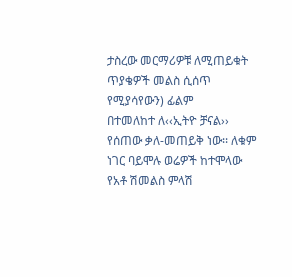ታስረው መርማሪዎቹ ለሚጠይቁት ጥያቄዎች መልስ ሲሰጥ የሚያሳየውን) ፊልም
በተመለከተ ለ‹‹ኢትዮ ቻናል›› የሰጠው ቃለ-መጠይቅ ነው፡፡ ለቁም ነገር ባይሞሉ ወሬዎች ከተሞላው የአቶ ሽመልስ ምላሽ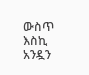ውስጥ እስኪ
አንዷን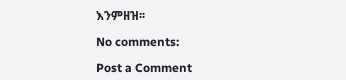እንምዘዝ፡፡

No comments:

Post a Comment